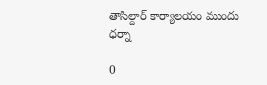తాసిల్దార్ కార్యాలయం ముందు ధర్నా

0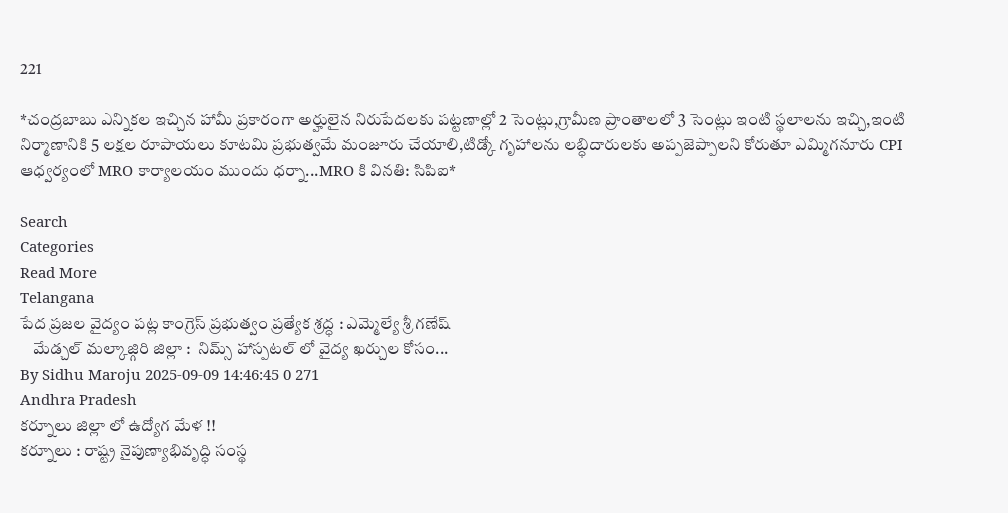221

*చంద్రబాబు ఎన్నికల ఇచ్చిన హామీ ప్రకారంగా అర్హులైన నిరుపేదలకు పట్టణాల్లో 2 సెంట్లు,గ్రామీణ ప్రాంతాలలో 3 సెంట్లు ఇంటి స్థలాలను ఇచ్చి,ఇంటి నిర్మాణానికి 5 లక్షల రూపాయలు కూటమి ప్రభుత్వమే మంజూరు చేయాలి,టిడ్కో గృహాలను లబ్ధిదారులకు అప్పజెప్పాలని కోరుతూ ఎమ్మిగనూరు CPI ఆధ్వర్యంలో MRO కార్యాలయం ముందు ధర్నా...MRO కి వినతి: సిపిఐ*

Search
Categories
Read More
Telangana
పేద ప్రజల వైద్యం పట్ల కాంగ్రెస్ ప్రభుత్వం ప్రత్యేక శ్రద్ధ : ఎమ్మెల్యే శ్రీ గణేష్
    మేడ్చల్ మల్కాజ్గిరి జిల్లా :  నిమ్స్ హాస్పటల్ లో వైద్య ఖర్చుల కోసం...
By Sidhu Maroju 2025-09-09 14:46:45 0 271
Andhra Pradesh
కర్నూలు జిల్లా లో ఉద్యోగ మేళ !!
కర్నూలు : రాష్ట్ర నైపుణ్యాభివృద్ధి సంస్థ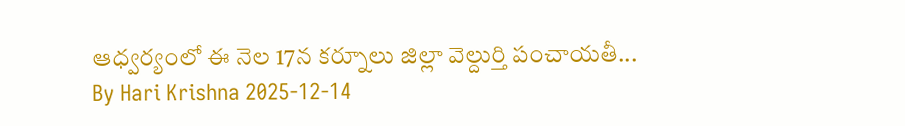ఆధ్వర్యంలో ఈ నెల 17న కర్నూలు జిల్లా వెల్దుర్తి పంచాయతీ...
By Hari Krishna 2025-12-14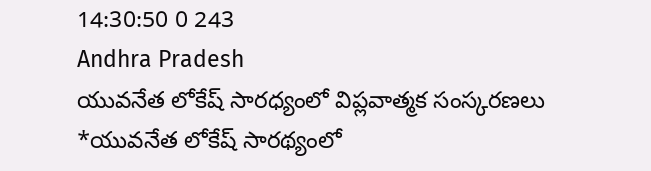14:30:50 0 243
Andhra Pradesh
యువనేత లోకేష్ సారధ్యంలో విప్లవాత్మక సంస్కరణలు
*యువనేత లోకేష్ సారథ్యంలో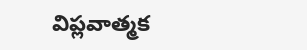విప్లవాత్మక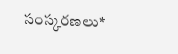సంస్కరణలు*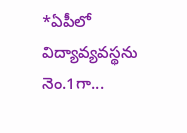*ఏపీలో విద్యావ్యవస్థను నెం.1గా...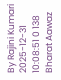By Rajini Kumari 2025-12-31 10:08:51 0 138
Bharat Aawaz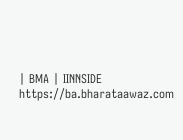| BMA | IINNSIDE https://ba.bharataawaz.com